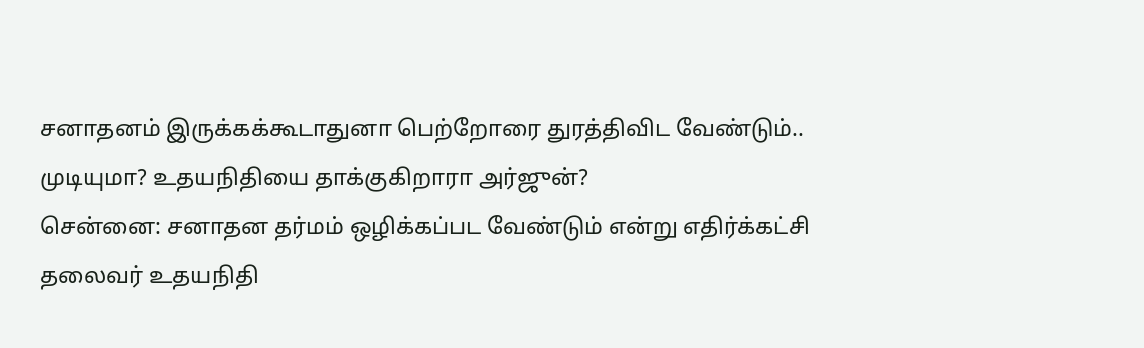சனாதனம் இருக்கக்கூடாதுனா பெற்றோரை துரத்திவிட வேண்டும்.. முடியுமா? உதயநிதியை தாக்குகிறாரா அர்ஜுன்?
சென்னை: சனாதன தர்மம் ஒழிக்கப்பட வேண்டும் என்று எதிர்க்கட்சி தலைவர் உதயநிதி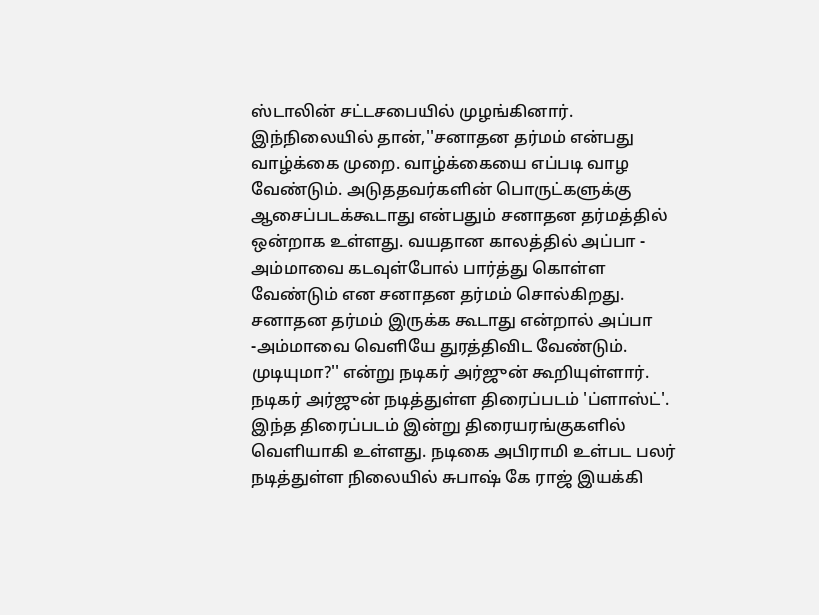ஸ்டாலின் சட்டசபையில் முழங்கினார். இந்நிலையில் தான்,''சனாதன தர்மம் என்பது வாழ்க்கை முறை. வாழ்க்கையை எப்படி வாழ வேண்டும். அடுததவர்களின் பொருட்களுக்கு ஆசைப்படக்கூடாது என்பதும் சனாதன தர்மத்தில் ஒன்றாக உள்ளது. வயதான காலத்தில் அப்பா - அம்மாவை கடவுள்போல் பார்த்து கொள்ள வேண்டும் என சனாதன தர்மம் சொல்கிறது. சனாதன தர்மம் இருக்க கூடாது என்றால் அப்பா -அம்மாவை வெளியே துரத்திவிட வேண்டும். முடியுமா?'' என்று நடிகர் அர்ஜுன் கூறியுள்ளார்.
நடிகர் அர்ஜுன் நடித்துள்ள திரைப்படம் 'ப்ளாஸ்ட்'. இந்த திரைப்படம் இன்று திரையரங்குகளில் வெளியாகி உள்ளது. நடிகை அபிராமி உள்பட பலர் நடித்துள்ள நிலையில் சுபாஷ் கே ராஜ் இயக்கி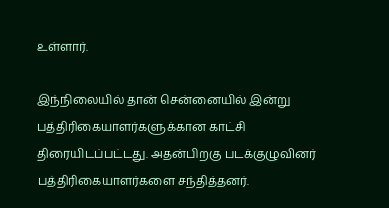உள்ளார்.

இந்நிலையில் தான் சென்னையில் இன்று பத்திரிகையாளர்களுக்கான காட்சி திரையிடப்பட்டது. அதன்பிறகு படக்குழுவினர் பத்திரிகையாளர்களை சந்தித்தனர்.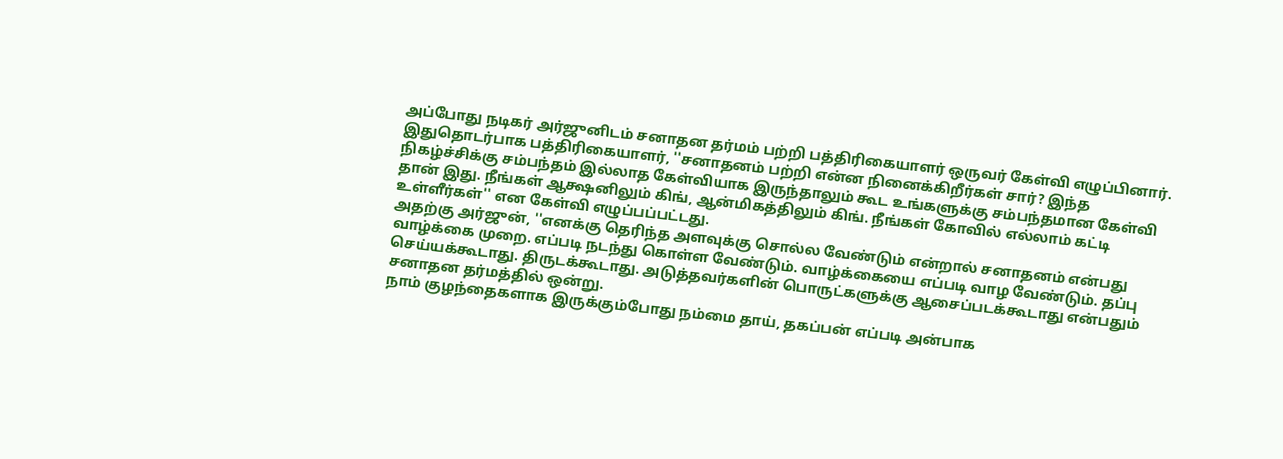அப்போது நடிகர் அர்ஜுனிடம் சனாதன தர்மம் பற்றி பத்திரிகையாளர் ஒருவர் கேள்வி எழுப்பினார். இதுதொடர்பாக பத்திரிகையாளர், ''சனாதனம் பற்றி என்ன நினைக்கிறீர்கள் சார்? இந்த நிகழ்ச்சிக்கு சம்பந்தம் இல்லாத கேள்வியாக இருந்தாலும் கூட உங்களுக்கு சம்பந்தமான கேள்வி தான் இது. நீங்கள் ஆக்ஷனிலும் கிங், ஆன்மிகத்திலும் கிங். நீங்கள் கோவில் எல்லாம் கட்டி உள்ளீர்கள்'' என கேள்வி எழுப்பப்பட்டது.
அதற்கு அர்ஜுன், ''எனக்கு தெரிந்த அளவுக்கு சொல்ல வேண்டும் என்றால் சனாதனம் என்பது வாழ்க்கை முறை. எப்படி நடந்து கொள்ள வேண்டும். வாழ்க்கையை எப்படி வாழ வேண்டும். தப்பு செய்யக்கூடாது. திருடக்கூடாது. அடுத்தவர்களின் பொருட்களுக்கு ஆசைப்படக்கூடாது என்பதும் சனாதன தர்மத்தில் ஒன்று.
நாம் குழந்தைகளாக இருக்கும்போது நம்மை தாய், தகப்பன் எப்படி அன்பாக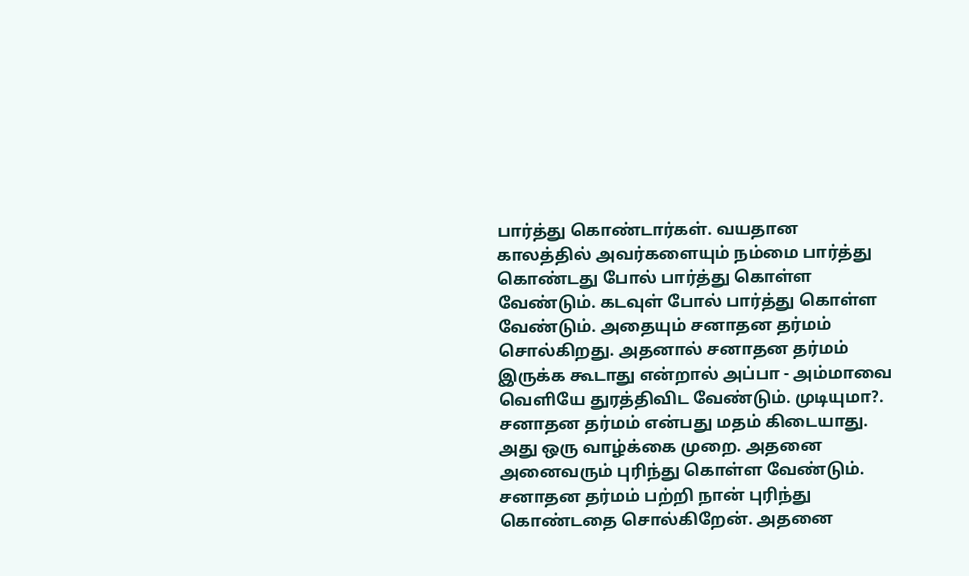பார்த்து கொண்டார்கள். வயதான காலத்தில் அவர்களையும் நம்மை பார்த்து கொண்டது போல் பார்த்து கொள்ள வேண்டும். கடவுள் போல் பார்த்து கொள்ள வேண்டும். அதையும் சனாதன தர்மம் சொல்கிறது. அதனால் சனாதன தர்மம் இருக்க கூடாது என்றால் அப்பா - அம்மாவை வெளியே துரத்திவிட வேண்டும். முடியுமா?. சனாதன தர்மம் என்பது மதம் கிடையாது. அது ஒரு வாழ்க்கை முறை. அதனை அனைவரும் புரிந்து கொள்ள வேண்டும். சனாதன தர்மம் பற்றி நான் புரிந்து கொண்டதை சொல்கிறேன். அதனை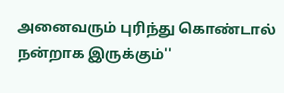அனைவரும் புரிந்து கொண்டால் நன்றாக இருக்கும்''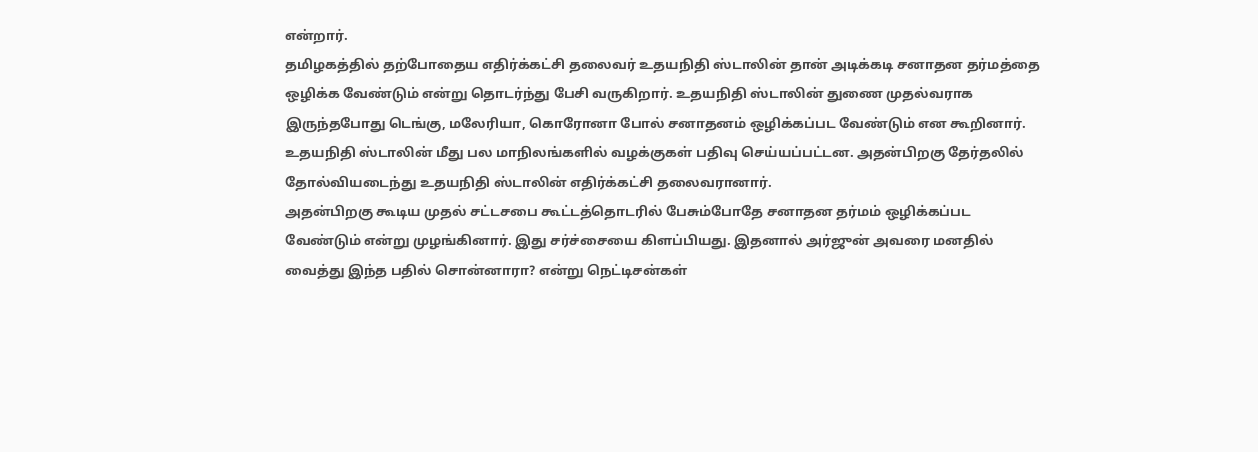என்றார்.
தமிழகத்தில் தற்போதைய எதிர்க்கட்சி தலைவர் உதயநிதி ஸ்டாலின் தான் அடிக்கடி சனாதன தர்மத்தை ஒழிக்க வேண்டும் என்று தொடர்ந்து பேசி வருகிறார். உதயநிதி ஸ்டாலின் துணை முதல்வராக இருந்தபோது டெங்கு, மலேரியா, கொரோனா போல் சனாதனம் ஒழிக்கப்பட வேண்டும் என கூறினார். உதயநிதி ஸ்டாலின் மீது பல மாநிலங்களில் வழக்குகள் பதிவு செய்யப்பட்டன. அதன்பிறகு தேர்தலில் தோல்வியடைந்து உதயநிதி ஸ்டாலின் எதிர்க்கட்சி தலைவரானார்.
அதன்பிறகு கூடிய முதல் சட்டசபை கூட்டத்தொடரில் பேசும்போதே சனாதன தர்மம் ஒழிக்கப்பட வேண்டும் என்று முழங்கினார். இது சர்ச்சையை கிளப்பியது. இதனால் அர்ஜுன் அவரை மனதில் வைத்து இந்த பதில் சொன்னாரா? என்று நெட்டிசன்கள்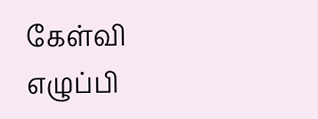கேள்வி எழுப்பி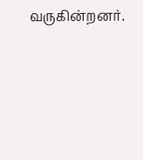வருகின்றனர்.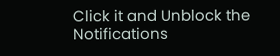Click it and Unblock the Notifications